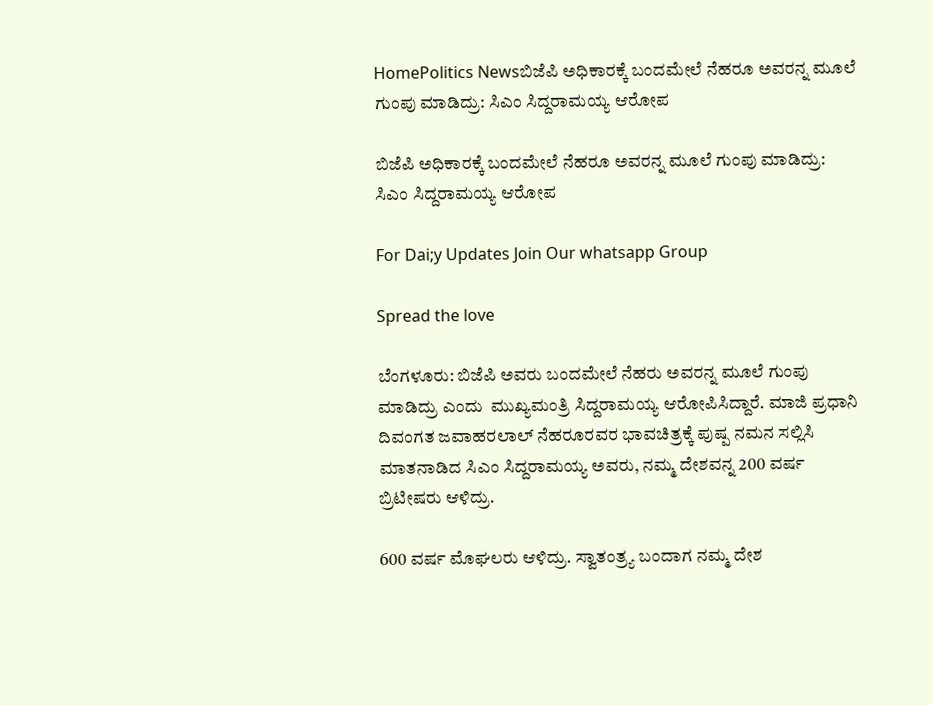HomePolitics Newsಬಿಜೆಪಿ ಅಧಿಕಾರಕ್ಕೆ ಬಂದಮೇಲೆ ನೆಹರೂ ಅವರನ್ನ ಮೂಲೆ ಗುಂಪು ಮಾಡಿದ್ರು: ಸಿಎಂ ಸಿದ್ದರಾಮಯ್ಯ ಆರೋಪ

ಬಿಜೆಪಿ ಅಧಿಕಾರಕ್ಕೆ ಬಂದಮೇಲೆ ನೆಹರೂ ಅವರನ್ನ ಮೂಲೆ ಗುಂಪು ಮಾಡಿದ್ರು: ಸಿಎಂ ಸಿದ್ದರಾಮಯ್ಯ ಆರೋಪ

For Dai;y Updates Join Our whatsapp Group

Spread the love

ಬೆಂಗಳೂರು: ಬಿಜೆಪಿ ಅವರು ಬಂದಮೇಲೆ ನೆಹರು ಅವರನ್ನ ಮೂಲೆ ಗುಂಪು ಮಾಡಿದ್ರು ಎಂದು  ಮುಖ್ಯಮಂತ್ರಿ ಸಿದ್ದರಾಮಯ್ಯ ಆರೋಪಿಸಿದ್ದಾರೆ. ಮಾಜಿ ಪ್ರಧಾನಿ ದಿವಂಗತ ಜವಾಹರಲಾಲ್‌ ನೆಹರೂರವರ ಭಾವಚಿತ್ರಕ್ಕೆ ಪುಷ್ಪ ನಮನ ಸಲ್ಲಿಸಿ ಮಾತನಾಡಿದ ಸಿಎಂ ಸಿದ್ದರಾಮಯ್ಯ ಅವರು, ನಮ್ಮ ದೇಶವನ್ನ 200 ವರ್ಷ ಬ್ರಿಟೀಷರು ಆಳಿದ್ರು.

600 ವರ್ಷ ಮೊಘಲರು ಆಳಿದ್ರು. ಸ್ವಾತಂತ್ರ್ಯ ಬಂದಾಗ ನಮ್ಮ ದೇಶ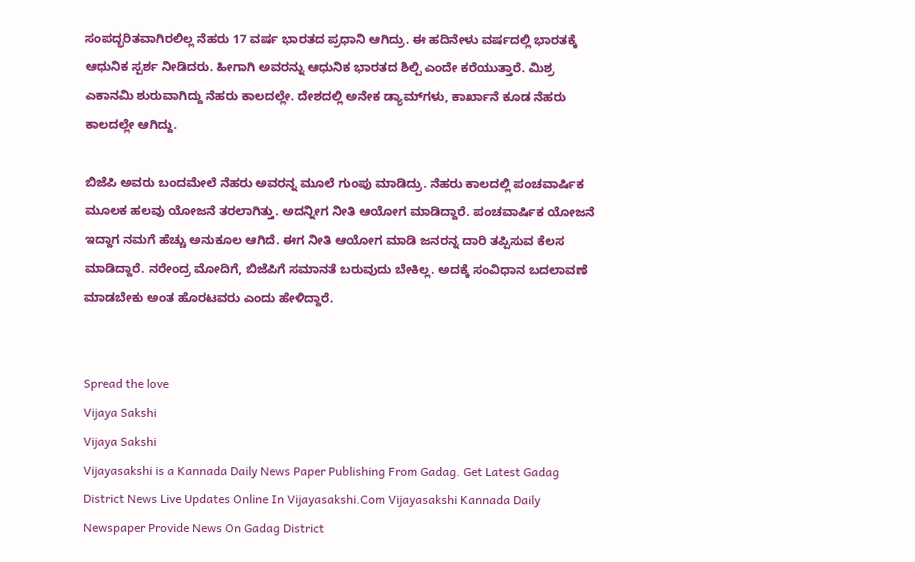ಸಂಪದ್ಭರಿತವಾಗಿರಲಿಲ್ಲ ನೆಹರು 17 ವರ್ಷ ಭಾರತದ ಪ್ರಧಾನಿ ಆಗಿದ್ರು. ಈ ಹದಿನೇಳು ವರ್ಷದಲ್ಲಿ ಭಾರತಕ್ಕೆ ಆಧುನಿಕ ಸ್ಪರ್ಶ ನೀಡಿದರು. ಹೀಗಾಗಿ ಅವರನ್ನು ಆಧುನಿಕ ಭಾರತದ ಶಿಲ್ಪಿ ಎಂದೇ ಕರೆಯುತ್ತಾರೆ. ಮಿಶ್ರ ಎಕಾನಮಿ ಶುರುವಾಗಿದ್ದು ನೆಹರು ಕಾಲದಲ್ಲೇ. ದೇಶದಲ್ಲಿ ಅನೇಕ ಡ್ಯಾಮ್‌ಗಳು, ಕಾರ್ಖಾನೆ ಕೂಡ ನೆಹರು ಕಾಲದಲ್ಲೇ ಆಗಿದ್ದು.

ಬಿಜೆಪಿ ಅವರು ಬಂದಮೇಲೆ ನೆಹರು ಅವರನ್ನ ಮೂಲೆ ಗುಂಪು ಮಾಡಿದ್ರು. ನೆಹರು ಕಾಲದಲ್ಲಿ ಪಂಚವಾರ್ಷಿಕ ಮೂಲಕ ಹಲವು ಯೋಜನೆ ತರಲಾಗಿತ್ತು. ಅದನ್ನೀಗ ನೀತಿ ಆಯೋಗ ಮಾಡಿದ್ದಾರೆ. ಪಂಚವಾರ್ಷಿಕ ಯೋಜನೆ ಇದ್ದಾಗ ನಮಗೆ ಹೆಚ್ಚು ಅನುಕೂಲ ಆಗಿದೆ. ಈಗ ನೀತಿ ಆಯೋಗ ಮಾಡಿ ಜನರನ್ನ ದಾರಿ ತಪ್ಪಿಸುವ ಕೆಲಸ ಮಾಡಿದ್ದಾರೆ. ನರೇಂದ್ರ ಮೋದಿಗೆ, ಬಿಜೆಪಿಗೆ ಸಮಾನತೆ ಬರುವುದು ಬೇಕಿಲ್ಲ. ಅದಕ್ಕೆ ಸಂವಿಧಾನ ಬದಲಾವಣೆ ಮಾಡಬೇಕು ಅಂತ ಹೊರಟವರು ಎಂದು ಹೇಳಿದ್ದಾರೆ.


Spread the love
Vijaya Sakshi
Vijaya Sakshi
Vijayasakshi is a Kannada Daily News Paper Publishing From Gadag. Get Latest Gadag District News Live Updates Online In Vijayasakshi.Com Vijayasakshi Kannada Daily Newspaper Provide News On Gadag District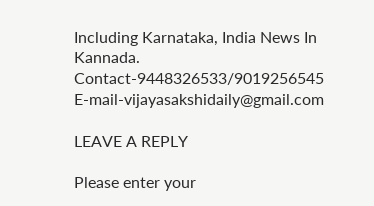Including Karnataka, India News In Kannada. Contact-9448326533/9019256545 E-mail-vijayasakshidaily@gmail.com

LEAVE A REPLY

Please enter your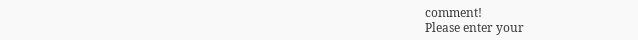comment!
Please enter your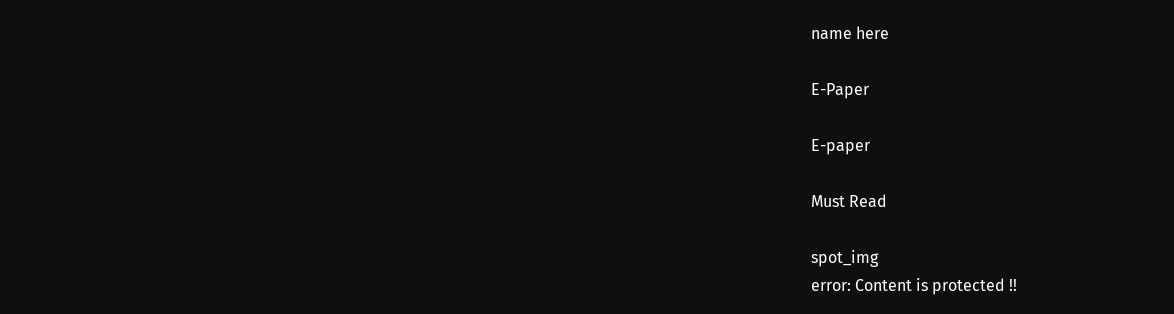name here

E-Paper

E-paper

Must Read

spot_img
error: Content is protected !!